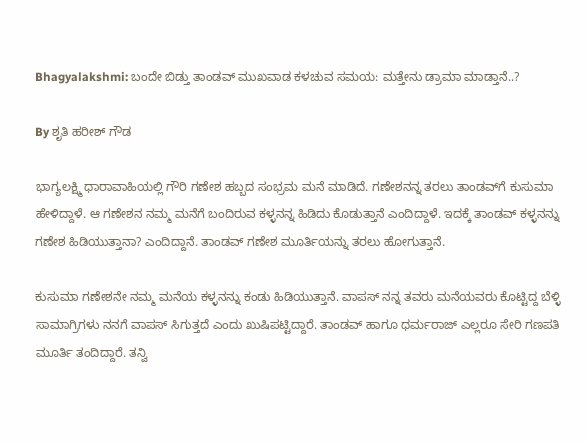Bhagyalakshmi: ಬಂದೇ ಬಿಡ್ತು ತಾಂಡವ್ ಮುಖವಾಡ ಕಳಚುವ ಸಮಯ: ಮತ್ತೇನು ಡ್ರಾಮಾ ಮಾಡ್ತಾನೆ..?

By ಶೃತಿ ಹರೀಶ್ ಗೌಡ

ಭಾಗ್ಯಲಕ್ಷ್ಮಿ ಧಾರಾವಾಹಿಯಲ್ಲಿ ಗೌರಿ ಗಣೇಶ ಹಬ್ಬದ ಸಂಭ್ರಮ ಮನೆ ಮಾಡಿದೆ. ಗಣೇಶನನ್ನ ತರಲು ತಾಂಡವ್‌ಗೆ ಕುಸುಮಾ ಹೇಳಿದ್ದಾಳೆ. ಆ ಗಣೇಶನ ನಮ್ಮ ಮನೆಗೆ ಬಂದಿರುವ ಕಳ್ಳನನ್ನ ಹಿಡಿದು ಕೊಡುತ್ತಾನೆ ಎಂದಿದ್ದಾಳೆ. ಇದಕ್ಕೆ ತಾಂಡವ್ ಕಳ್ಳನನ್ನು ಗಣೇಶ ಹಿಡಿಯುತ್ತಾನಾ? ಎಂದಿದ್ದಾನೆ. ತಾಂಡವ್ ಗಣೇಶ ಮೂರ್ತಿಯನ್ನು ತರಲು ಹೋಗುತ್ತಾನೆ.

ಕುಸುಮಾ ಗಣೇಶನೇ ನಮ್ಮ ಮನೆಯ ಕಳ್ಳನನ್ನು ಕಂಡು ಹಿಡಿಯುತ್ತಾನೆ. ವಾಪಸ್ ನನ್ನ ತವರು ಮನೆಯವರು ಕೊಟ್ಟಿದ್ದ ಬೆಳ್ಳಿ ಸಾಮಾಗ್ರಿಗಳು ನನಗೆ ವಾಪಸ್ ಸಿಗುತ್ತದೆ ಎಂದು ಖುಷಿಪಟ್ಟಿದ್ದಾರೆ‌. ತಾಂಡವ್‌ ಹಾಗೂ ಧರ್ಮರಾಜ್ ಎಲ್ಲರೂ ಸೇರಿ ಗಣಪತಿ ಮೂರ್ತಿ ತಂದಿದ್ದಾರೆ. ತನ್ವಿ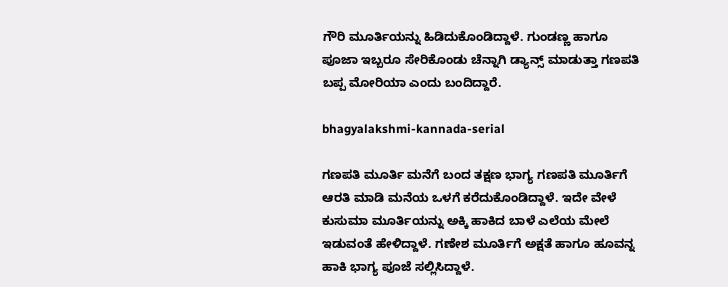ಗೌರಿ ಮೂರ್ತಿಯನ್ನು ಹಿಡಿದುಕೊಂಡಿದ್ದಾಳೆ. ಗುಂಡಣ್ಣ ಹಾಗೂ ಪೂಜಾ ಇಬ್ಬರೂ ಸೇರಿಕೊಂಡು ಚೆನ್ನಾಗಿ ಡ್ಯಾನ್ಸ್ ಮಾಡುತ್ತಾ ಗಣಪತಿ ಬಪ್ಪ ಮೋರಿಯಾ ಎಂದು ಬಂದಿದ್ದಾರೆ.

bhagyalakshmi-kannada-serial

ಗಣಪತಿ ಮೂರ್ತಿ ಮನೆಗೆ ಬಂದ ತಕ್ಷಣ ಭಾಗ್ಯ ಗಣಪತಿ ಮೂರ್ತಿಗೆ ಆರತಿ ಮಾಡಿ ಮನೆಯ ಒಳಗೆ ಕರೆದುಕೊಂಡಿದ್ದಾಳೆ. ಇದೇ ವೇಳೆ ಕುಸುಮಾ ಮೂರ್ತಿಯನ್ನು ಅಕ್ಕಿ ಹಾಕಿದ ಬಾಳೆ ಎಲೆಯ ಮೇಲೆ ಇಡುವಂತೆ ಹೇಳಿದ್ದಾಳೆ. ಗಣೇಶ ಮೂರ್ತಿಗೆ ಅಕ್ಷತೆ ಹಾಗೂ ಹೂವನ್ನ ಹಾಕಿ ಭಾಗ್ಯ ಪೂಜೆ ಸಲ್ಲಿಸಿದ್ದಾಳೆ.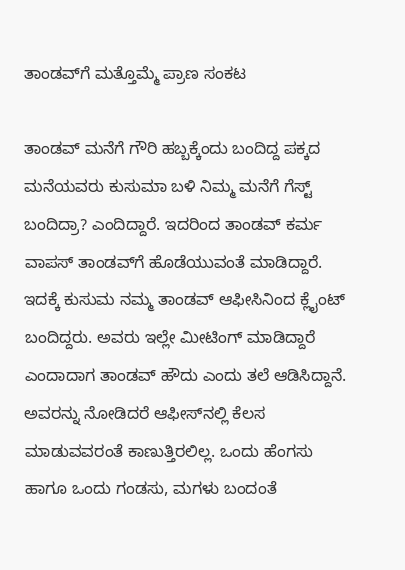ತಾಂಡವ್‌ಗೆ ಮತ್ತೊಮ್ಮೆ ಪ್ರಾಣ ಸಂಕಟ

ತಾಂಡವ್ ಮನೆಗೆ ಗೌರಿ ಹಬ್ಬಕ್ಕೆಂದು ಬಂದಿದ್ದ ಪಕ್ಕದ ಮನೆಯವರು ಕುಸುಮಾ ಬಳಿ ನಿಮ್ಮ ಮನೆಗೆ ಗೆಸ್ಟ್ ಬಂದಿದ್ರಾ? ಎಂದಿದ್ದಾರೆ. ಇದರಿಂದ ತಾಂಡವ್ ಕರ್ಮ ವಾಪಸ್ ತಾಂಡವ್‌ಗೆ ಹೊಡೆಯುವಂತೆ ಮಾಡಿದ್ದಾರೆ. ಇದಕ್ಕೆ ಕುಸುಮ ನಮ್ಮ ತಾಂಡವ್ ಆಫೀಸಿನಿಂದ ಕ್ಲೈಂಟ್ ಬಂದಿದ್ದರು. ಅವರು ಇಲ್ಲೇ ಮೀಟಿಂಗ್ ಮಾಡಿದ್ದಾರೆ ಎಂದಾದಾಗ ತಾಂಡವ್ ಹೌದು ಎಂದು ತಲೆ ಆಡಿಸಿದ್ದಾನೆ. ಅವರನ್ನು ನೋಡಿದರೆ ಆಫೀಸ್‌ನಲ್ಲಿ ಕೆಲಸ ಮಾಡುವವರಂತೆ ಕಾಣುತ್ತಿರಲಿಲ್ಲ. ಒಂದು ಹೆಂಗಸು ಹಾಗೂ ಒಂದು ಗಂಡಸು, ಮಗಳು ಬಂದಂತೆ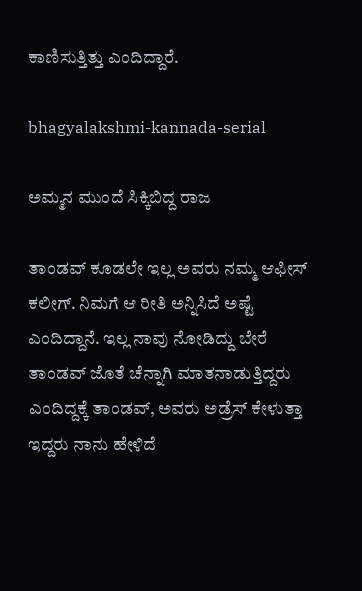ಕಾಣಿಸುತ್ತಿತ್ತು ಎಂದಿದ್ದಾರೆ.

bhagyalakshmi-kannada-serial

ಅಮ್ಮನ ಮುಂದೆ ಸಿಕ್ಕಿಬಿದ್ದ ರಾಜ

ತಾಂಡವ್ ಕೂಡಲೇ ಇಲ್ಲ ಅವರು ನಮ್ಮ ಆಫೀಸ್ ಕಲೀಗ್. ನಿಮಗೆ ಆ ರೀತಿ ಅನ್ನಿಸಿದೆ ಅಷ್ಟೆ ಎಂದಿದ್ದಾನೆ. ಇಲ್ಲ ನಾವು ನೋಡಿದ್ದು ಬೇರೆ ತಾಂಡವ್ ಜೊತೆ ಚೆನ್ನಾಗಿ ಮಾತನಾಡುತ್ತಿದ್ದರು ಎಂದಿದ್ದಕ್ಕೆ ತಾಂಡವ್, ಅವರು ಅಡ್ರೆಸ್ ಕೇಳುತ್ತಾ ಇದ್ದರು ನಾನು ಹೇಳಿದೆ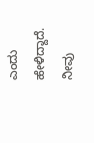ಎಂದು ಹೇಳಿದ್ದಾದೆ. ನೀವು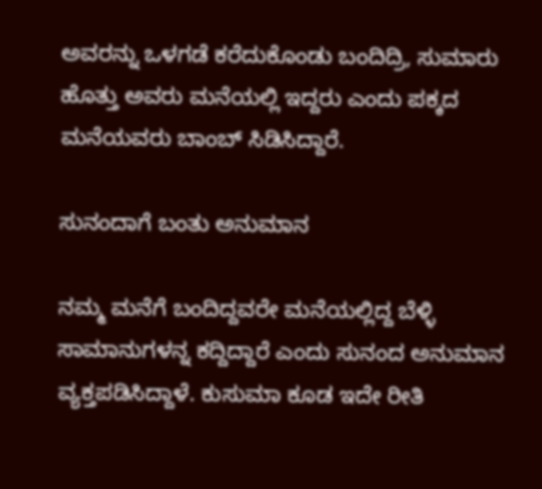ಅವರನ್ನು ಒಳಗಡೆ ಕರೆದುಕೊಂಡು ಬಂದಿದ್ರಿ, ಸುಮಾರು ಹೊತ್ತು ಅವರು ಮನೆಯಲ್ಲಿ ಇದ್ದರು ಎಂದು ಪಕ್ಕದ ಮನೆಯವರು ಬಾಂಬ್‌ ಸಿಡಿಸಿದ್ದಾರೆ.

ಸುನಂದಾಗೆ ಬಂತು ಅನುಮಾನ

ನಮ್ಮ ಮನೆಗೆ ಬಂದಿದ್ದವರೇ ಮನೆಯಲ್ಲಿದ್ದ ಬೆಳ್ಳಿ ಸಾಮಾನುಗಳನ್ನ ಕದ್ದಿದ್ದಾರೆ ಎಂದು ಸುನಂದ ಅನುಮಾನ ವ್ಯಕ್ತಪಡಿಸಿದ್ದಾಳೆ. ಕುಸುಮಾ ಕೂಡ ಇದೇ ರೀತಿ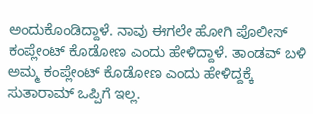ಅಂದುಕೊಂಡಿದ್ದಾಳೆ. ನಾವು ಈಗಲೇ ಹೋಗಿ ಪೊಲೀಸ್ ಕಂಪ್ಲೇಂಟ್ ಕೊಡೋಣ ಎಂದು ಹೇಳಿದ್ದಾಳೆ. ತಾಂಡವ್‌ ಬಳಿ ಅಮ್ಮ ಕಂಪ್ಲೇಂಟ್ ಕೊಡೋಣ ಎಂದು ಹೇಳಿದ್ದಕ್ಕೆ ಸುತಾರಾಮ್ ಒಪ್ಪಿಗೆ ಇಲ್ಲ.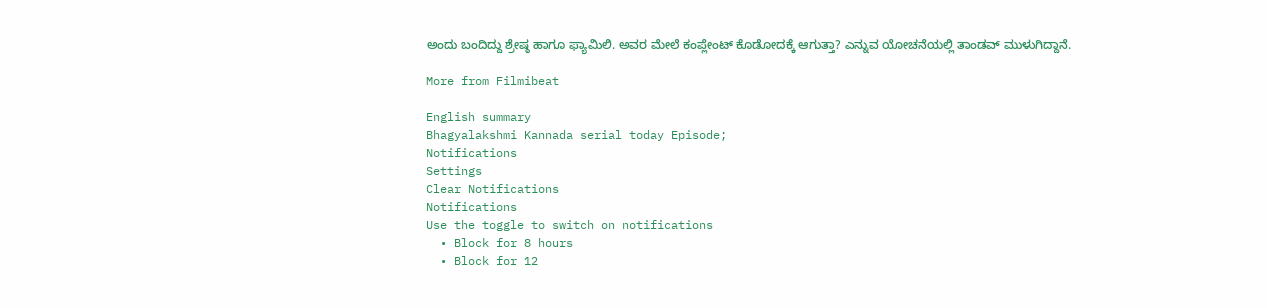ಅಂದು ಬಂದಿದ್ದು ಶ್ರೇಷ್ಠ ಹಾಗೂ ಫ್ಯಾಮಿಲಿ. ಅವರ ಮೇಲೆ ಕಂಪ್ಲೇಂಟ್ ಕೊಡೋದಕ್ಕೆ ಆಗುತ್ತಾ? ಎನ್ನುವ ಯೋಚನೆಯಲ್ಲಿ ತಾಂಡವ್ ಮುಳುಗಿದ್ದಾನೆ.

More from Filmibeat

English summary
Bhagyalakshmi Kannada serial today Episode;
Notifications
Settings
Clear Notifications
Notifications
Use the toggle to switch on notifications
  • Block for 8 hours
  • Block for 12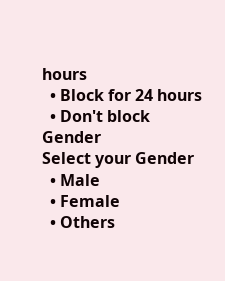hours
  • Block for 24 hours
  • Don't block
Gender
Select your Gender
  • Male
  • Female
  • Others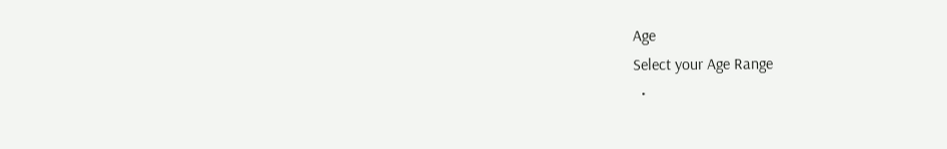Age
Select your Age Range
  •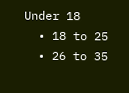Under 18
  • 18 to 25
  • 26 to 35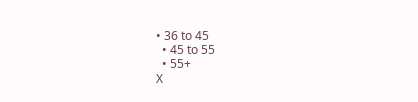• 36 to 45
  • 45 to 55
  • 55+
X